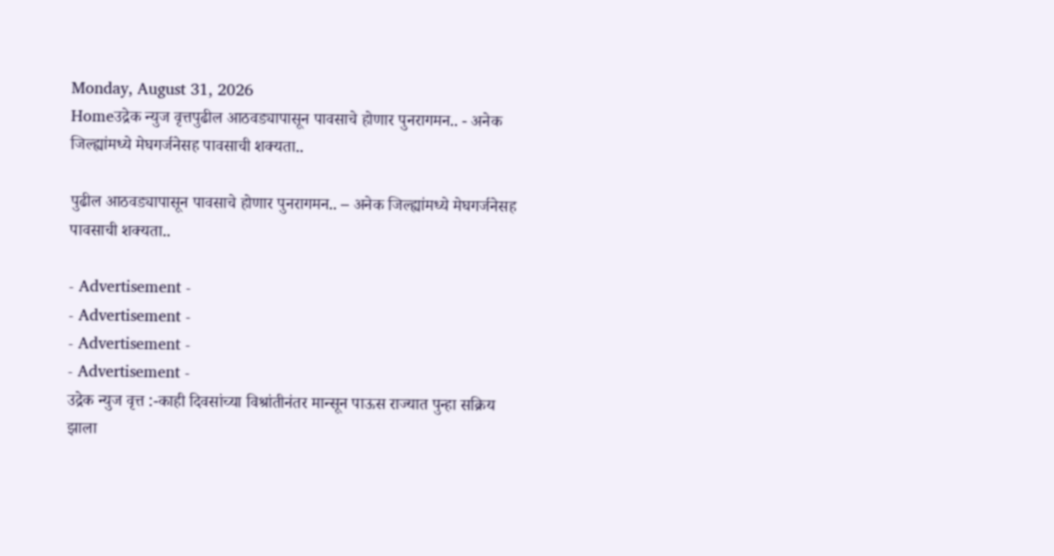Monday, August 31, 2026
Homeउद्रेक न्युज वृत्तपुढील आठवड्यापासून पावसाचे होणार पुनरागमन.. - अनेक जिल्ह्यांमध्ये मेघगर्जनेसह पावसाची शक्यता..

पुढील आठवड्यापासून पावसाचे होणार पुनरागमन.. – अनेक जिल्ह्यांमध्ये मेघगर्जनेसह पावसाची शक्यता..

- Advertisement -
- Advertisement -
- Advertisement -
- Advertisement -
उद्रेक न्युज वृत्त :-काही दिवसांच्या विश्रांतीनंतर मान्सून पाऊस राज्यात पुन्हा सक्रिय झाला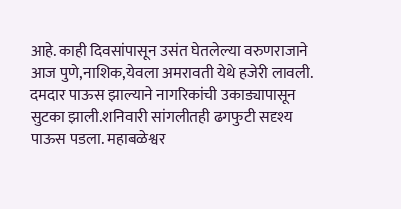आहे. काही दिवसांपासून उसंत घेतलेल्या वरुणराजाने आज पुणे,नाशिक,येवला अमरावती येथे हजेरी लावली. दमदार पाऊस झाल्याने नागरिकांची उकाड्यापासून सुटका झाली.शनिवारी सांगलीतही ढगफुटी सदृश्य पाऊस पडला. महाबळेश्वर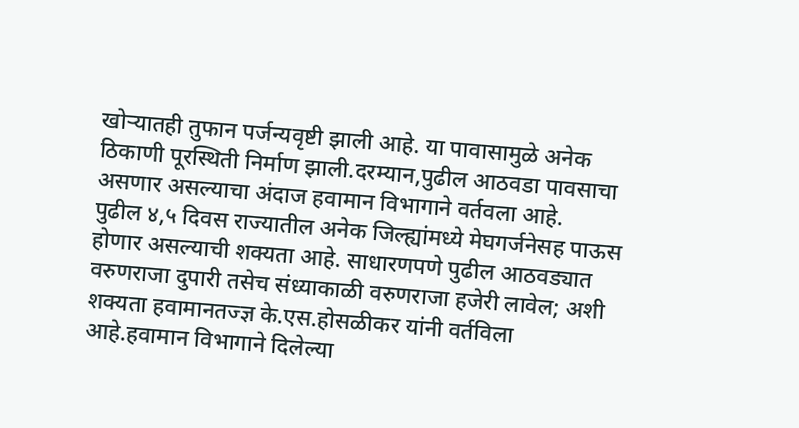खोऱ्यातही तुफान पर्जन्यवृष्टी झाली आहे. या पावासामुळे अनेक ठिकाणी पूरस्थिती निर्माण झाली.दरम्यान,पुढील आठवडा पावसाचा असणार असल्याचा अंदाज हवामान विभागाने वर्तवला आहे.
पुढील ४,५ दिवस राज्यातील अनेक जिल्ह्यांमध्ये मेघगर्जनेसह पाऊस होणार असल्याची शक्यता आहे. साधारणपणे पुढील आठवड्यात वरुणराजा दुपारी तसेच संध्याकाळी वरुणराजा हजेरी लावेल; अशी शक्यता हवामानतज्ज्ञ के.एस.होसळीकर यांनी वर्तविला आहे.हवामान विभागाने दिलेल्या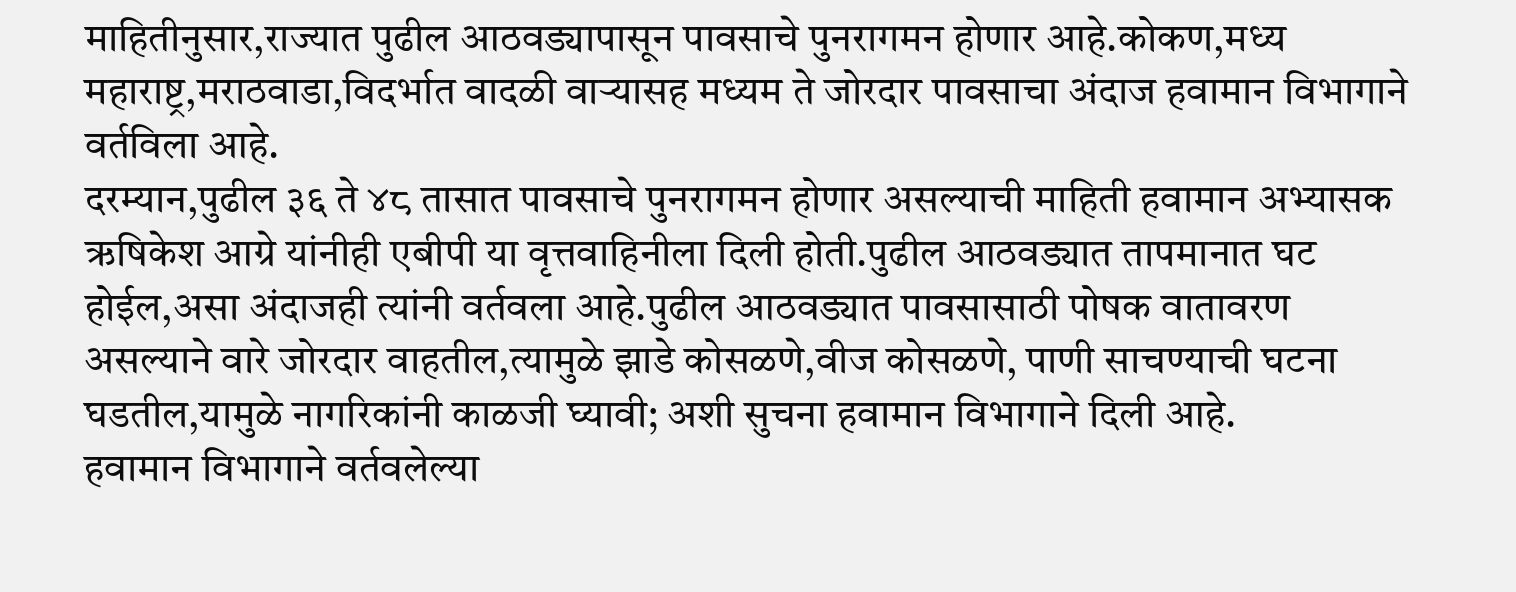माहितीनुसार,राज्यात पुढील आठवड्यापासून पावसाचे पुनरागमन होणार आहे.कोकण,मध्य महाराष्ट्र,मराठवाडा,विदर्भात वादळी वाऱ्यासह मध्यम ते जोरदार पावसाचा अंदाज हवामान विभागाने वर्तविला आहे.
दरम्यान,पुढील ३६ ते ४८ तासात पावसाचे पुनरागमन होणार असल्याची माहिती हवामान अभ्यासक ऋषिकेश आग्रे यांनीही एबीपी या वृत्तवाहिनीला दिली होती.पुढील आठवड्यात तापमानात घट होईल,असा अंदाजही त्यांनी वर्तवला आहे.पुढील आठवड्यात पावसासाठी पोषक वातावरण असल्याने वारे जोरदार वाहतील,त्यामुळे झाडे कोसळणे,वीज कोसळणे, पाणी साचण्याची घटना घडतील,यामुळे नागरिकांनी काळजी घ्यावी; अशी सुचना हवामान विभागाने दिली आहे.
हवामान विभागाने वर्तवलेल्या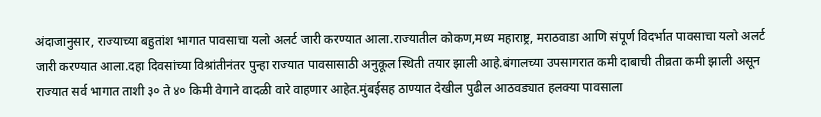अंदाजानुसार, राज्याच्या बहुतांश भागात पावसाचा यलो अलर्ट जारी करण्यात आला.राज्यातील कोकण,मध्य महाराष्ट्र, मराठवाडा आणि संपूर्ण विदर्भात पावसाचा यलो अलर्ट जारी करण्यात आला.दहा दिवसांच्या विश्रांतीनंतर पुन्हा राज्यात पावसासाठी अनुकूल स्थिती तयार झाली आहे.बंगालच्या उपसागरात कमी दाबाची तीव्रता कमी झाली असून राज्यात सर्व भागात ताशी ३० ते ४० किमी वेगाने वादळी वारे वाहणार आहेत.मुंबईसह ठाण्यात देखील पुढील आठवड्यात हलक्या पावसाला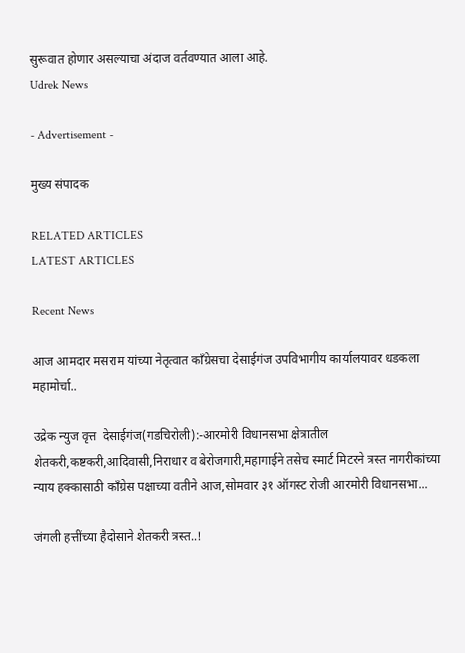सुरूवात होणार असल्याचा अंदाज वर्तवण्यात आला आहे.
Udrek News

- Advertisement -

मुख्य संपादक

RELATED ARTICLES
LATEST ARTICLES

Recent News

आज आमदार मसराम यांच्या नेतृत्वात काँग्रेसचा देसाईगंज उपविभागीय कार्यालयावर धडकला महामोर्चा..

उद्रेक न्युज वृत्त  देसाईगंज(गडचिरोली):-आरमोरी विधानसभा क्षेत्रातील शेतकरी,कष्टकरी,आदिवासी,निराधार व बेरोजगारी,महागाईने तसेच स्मार्ट मिटरने त्रस्त नागरीकांच्या न्याय हक्कासाठी काँग्रेस पक्षाच्या वतीने आज,सोमवार ३१ ऑगस्ट रोजी आरमोरी विधानसभा...

जंगली हत्तींच्या हैदोसाने शेतकरी त्रस्त..!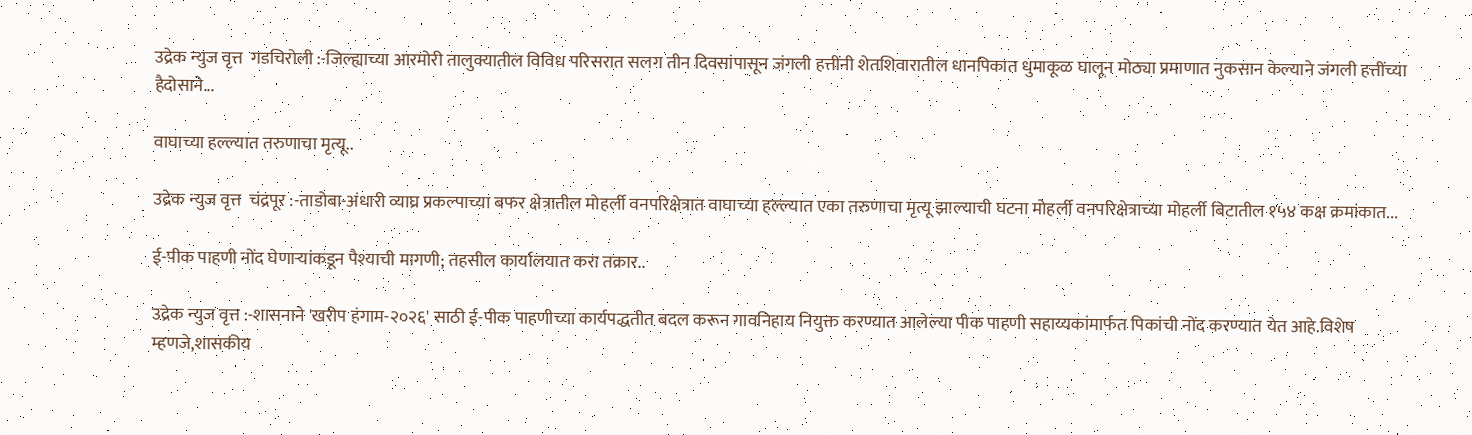उद्रेक न्युज वृत्त  गडचिरोली :-जिल्ह्याच्या आरमोरी तालुक्यातील विविध परिसरात सलग तीन दिवसांपासून जंगली हत्तींनी शेतशिवारातील धानपिकात धुमाकूळ घालून मोठ्या प्रमाणात नुकसान केल्याने जंगली हत्तींच्या हैदोसाने...

वाघाच्या हल्ल्यात तरुणाचा मृत्यू..

उद्रेक न्युज वृत्त  चंद्रपूर :-ताडोबा-अंधारी व्याघ्र प्रकल्पाच्या बफर क्षेत्रातील मोहर्ली वनपरिक्षेत्रात वाघाच्या हल्ल्यात एका तरुणाचा मृत्यू झाल्याची घटना मोहर्ली वनपरिक्षेत्राच्या मोहर्ली बिटातील १५४ कक्ष क्रमांकात...

ई-पीक पाहणी नोंद घेणाऱ्यांकडून पैश्याची मागणी; तहसील कार्यालयात करा तक्रार..

उद्रेक न्युज वृत्त :-शासनाने 'खरीप हंगाम-२०२६' साठी ई-पीक पाहणीच्या कार्यपद्धतीत बदल करून गावनिहाय नियुक्त करण्यात आलेल्या पीक पाहणी सहाय्यकांमार्फत पिकांची नोंद करण्यात येत आहे.विशेष म्हणजे,शासकीय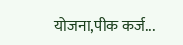योजना,पीक कर्ज...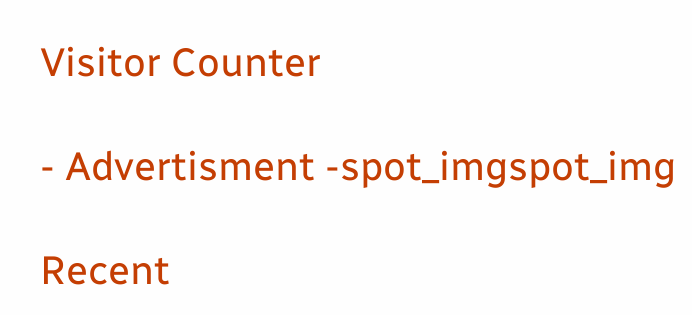Visitor Counter

- Advertisment -spot_imgspot_img

Recent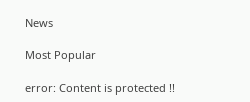News

Most Popular

error: Content is protected !!